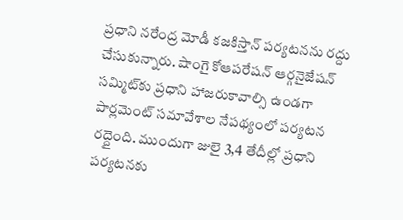ప్రధాని నరేంద్ర మోడీ కజకిస్తాన్ పర్యటనను రద్దు చేసుకున్నారు. షాంగై కోఆపరేషన్ ఆర్గనైజేషన్‌ సమ్మిట్‌కు ప్రధాని హాజరుకావాల్సి ఉండగా పార్లమెంట్ సమావేశాల నేపథ్యంలో పర్యటన రద్దైంది. ముందుగా జులై 3,4 తేదీల్లో ప్రధాని పర్యటనకు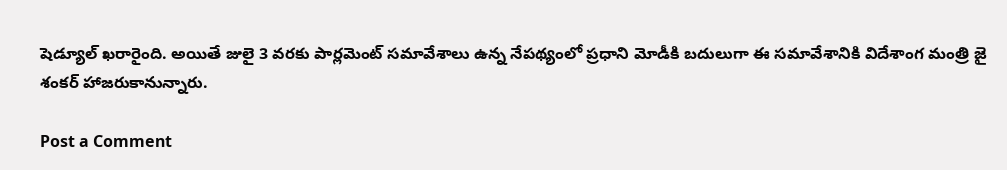షెడ్యూల్ ఖరారైంది. అయితే జులై 3 వరకు పార్లమెంట్ సమావేశాలు ఉన్న నేపథ్యంలో ప్రధాని మోడీకి బదులుగా ఈ సమావేశానికి విదేశాంగ మంత్రి జై శంకర్ హాజరుకానున్నారు.

Post a Comment